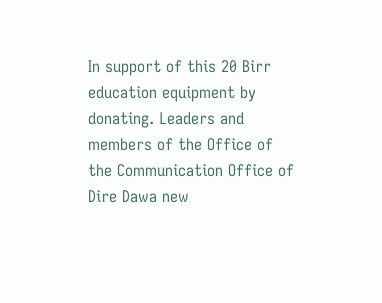In support of this 20 Birr education equipment by donating. Leaders and members of the Office of the Communication Office of Dire Dawa new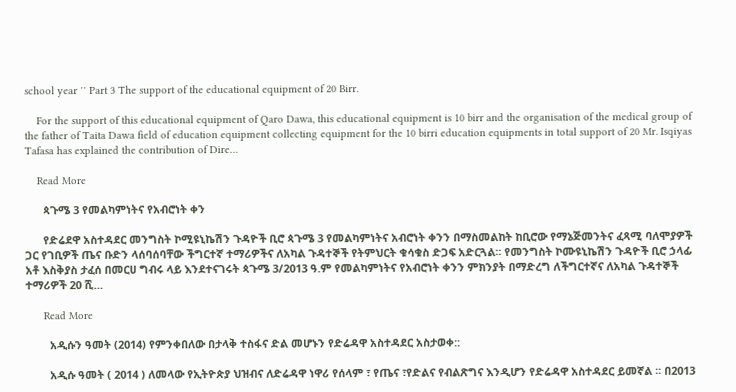school year ′′ Part 3 The support of the educational equipment of 20 Birr.

    For the support of this educational equipment of Qaro Dawa, this educational equipment is 10 birr and the organisation of the medical group of the father of Taita Dawa field of education equipment collecting equipment for the 10 birri education equipments in total support of 20 Mr. Isqiyas Tafasa has explained the contribution of Dire…

    Read More

      ጳጉሜ 3 የመልካምነትና የአብሮነት ቀን

      የድሬደዋ አስተዳደር መንግስት ኮሚዩኒኬሽን ጉዳዮች ቢሮ ጳጉሜ 3 የመልካምነትና አብሮነት ቀንን በማስመልከት ከቢሮው የማኔጅመንትና ፈጻሚ ባለሞያዎች ጋር የገቢዎች ጤና ቡድን ላሰባሰባቸው ችግርተኛ ተማሪዎችና ለአካል ጉዳተኞች የትምህርት ቁሳቁስ ድጋፍ አድርጓል፡፡ የመንግስት ኮሙዩኒኬሽን ጉዳዮች ቢሮ ኃላፊ አቶ እስቅያስ ታፈሰ በመርሀ ግብሩ ላይ እንደተናገሩት ጳጉሜ 3/2013 ዓ.ም የመልካምነትና የአብሮነት ቀንን ምክንያት በማድረግ ለችግርተኛና ለአካል ጉዳተኞች ተማሪዎች 20 ሺ…

      Read More

        አዲሱን ዓመት (2014) የምንቀበለው በታላቅ ተስፋና ድል መሆኑን የድሬዳዋ አስተዳደር አስታወቀ::

        አዲሱ ዓመት ( 2014 ) ለመላው የኢትዮጵያ ህዝብና ለድሬዳዋ ነዋሪ የሰላም ፣ የጤና ፣የድልና የብልጽግና እንዲሆን የድሬዳዋ አስተዳደር ይመኛል ፡፡ በ2013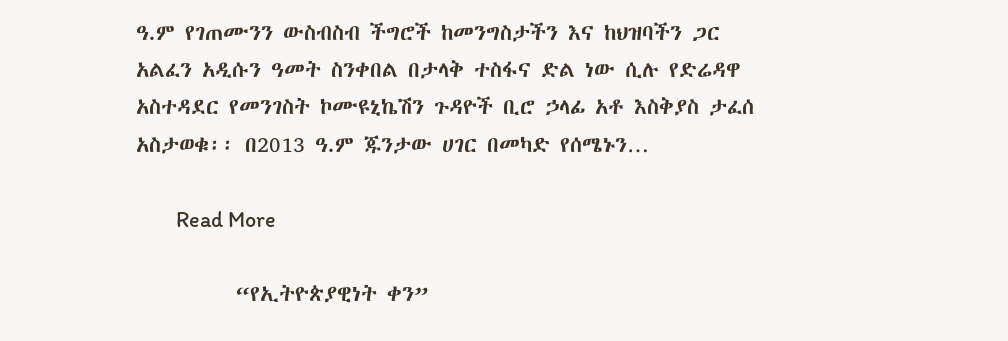ዓ.ም የገጠሙንን ውስብስብ ችግሮች ከመንግስታችን እና ከህዝባችን ጋር አልፈን አዲሱን ዓመት ስንቀበል በታላቅ ተስፋና ድል ነው ሲሉ የድሬዳዋ አስተዳደር የመንገስት ኮሙዩኒኬሽን ጉዳዮች ቢሮ ኃላፊ አቶ እስቅያስ ታፈሰ አስታወቁ፡፡ በ2013 ዓ.ም ጁንታው ሀገር በመካድ የሰሜኑን…

        Read More

          “የኢትዮጵያዊነት ቀን”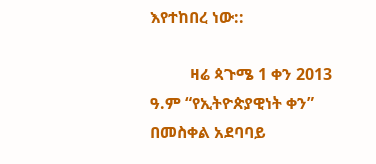እየተከበረ ነው::

          ዛሬ ጳጉሜ 1 ቀን 2013 ዓ.ም “የኢትዮጵያዊነት ቀን” በመስቀል አደባባይ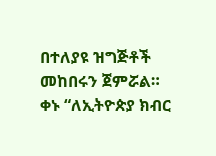በተለያዩ ዝግጅቶች መከበሩን ጀምሯል። ቀኑ “ለኢትዮጵያ ክብር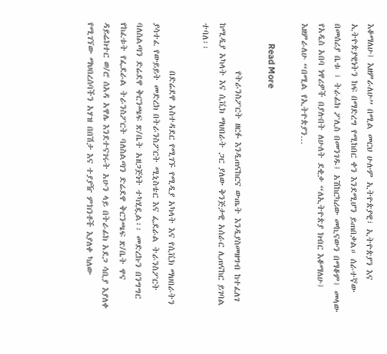እቆማለሁ፤ እዘምራለሁ” በሚል መርህ ሁሉም ኢትዮጵያዊ፣ ኢትዮጵያን እና ኢትዮጵያዊነትን ከፍ በማድረግ የሚከበር ቀን እንደሚሆን ይጠበቃል። ሰራተኛው በመሰሪያ ቤቱ ፣ ትራፊክ ፖሊስ በመንገዱ፤ አሽከርካሪው መኪናውን በማቆም፤ መላው የአዲስ አበባ ነዋሪዎች በያሉበት ለሁለት ደቂቃ “ለኢትዮጵያ ክብር እቆማለሁ፤ እዘምራለሁ “በሚል የኢትዮጵያን…

          Read More

            የትራንስፖርት ዘርፉ እንዲጠናከርና ውጤት እንዲያስመዘግብ ከተፈለገ ከሚዲያ አካላት እና ሲቪክ ማህበራት ጋር ያለው ቅንጅታዊ አሰራር ሊጠናከር ይገባል ተባለ፡፡

            በድሬደዋ አስተዳደር የሚገኙ የሚዲያ አካላት እና የሲቪክ ማህበራትን ያሳተፈ የውይይት መድረክ በትራንስፖርት ሚኒስቴር እና ፌደራል ትራንስፖርት ባለስልጣን ድሬደዋ ቅርንጫፍ ጽ/ቤት አዘጋጅነት ተካሂዷል፡፡ መድረኩን በንግግር የከፈቱት የፌደራል ትራንስፖርት ባለስልጣን ድሬደዋ ቅርንጫፍ ጽ/ቤት ዋና ዳይሬክተር ወ/ሮ ሰአዳ አዋሌ እንደተናገሩት አሁን ላይ በትራፊክ አደጋ ሳቢያ እያለቀ የሚገኘው ማህበረሰባችን አሃዝ በበሽታ እና ተያያዥ ምክንቶች እያለቀ ካለው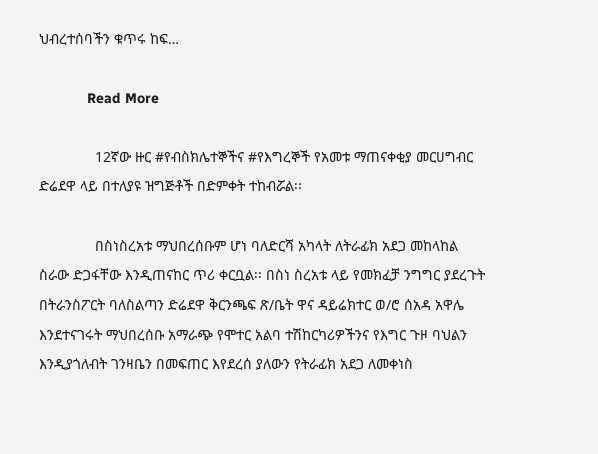ህብረተሰባችን ቁጥሩ ከፍ…

            Read More

              12ኛው ዙር #የብስክሌተኞችና #የእግረኞች የአመቱ ማጠናቀቂያ መርሀግብር ድሬደዋ ላይ በተለያዩ ዝግጅቶች በድምቀት ተከብሯል፡፡

              በስነስረአቱ ማህበረሰቡም ሆነ ባለድርሻ አካላት ለትራፊክ አደጋ መከላከል ስራው ድጋፋቸው እንዲጠናከር ጥሪ ቀርቧል፡፡ በስነ ስረአቱ ላይ የመክፈቻ ንግግር ያደረጉት በትራንስፖርት ባለስልጣን ድሬደዋ ቅርንጫፍ ጽ/ቤት ዋና ዳይሬክተር ወ/ሮ ሰአዳ አዋሌ እንደተናገሩት ማህበረሰቡ አማራጭ የሞተር አልባ ተሽከርካሪዎችንና የእግር ጉዞ ባህልን እንዲያጎለብት ገንዛቤን በመፍጠር እየደረሰ ያለውን የትራፊክ አደጋ ለመቀነስ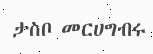ታስቦ መርሀግብሩ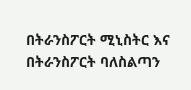በትራንስፖርት ሚኒስትር እና በትራንስፖርት ባለስልጣን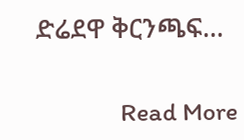ድሬደዋ ቅርንጫፍ…

              Read More